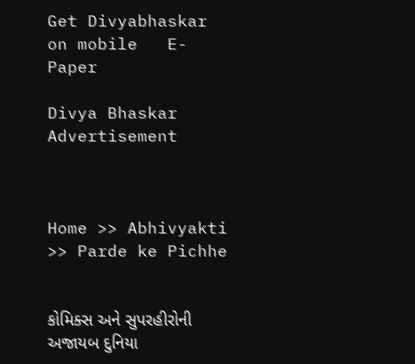Get Divyabhaskar on mobile   E-Paper

Divya Bhaskar
Advertisement



Home >> Abhivyakti >> Parde ke Pichhe


કોમિક્સ અને સુપરહીરોની અજાયબ દુનિયા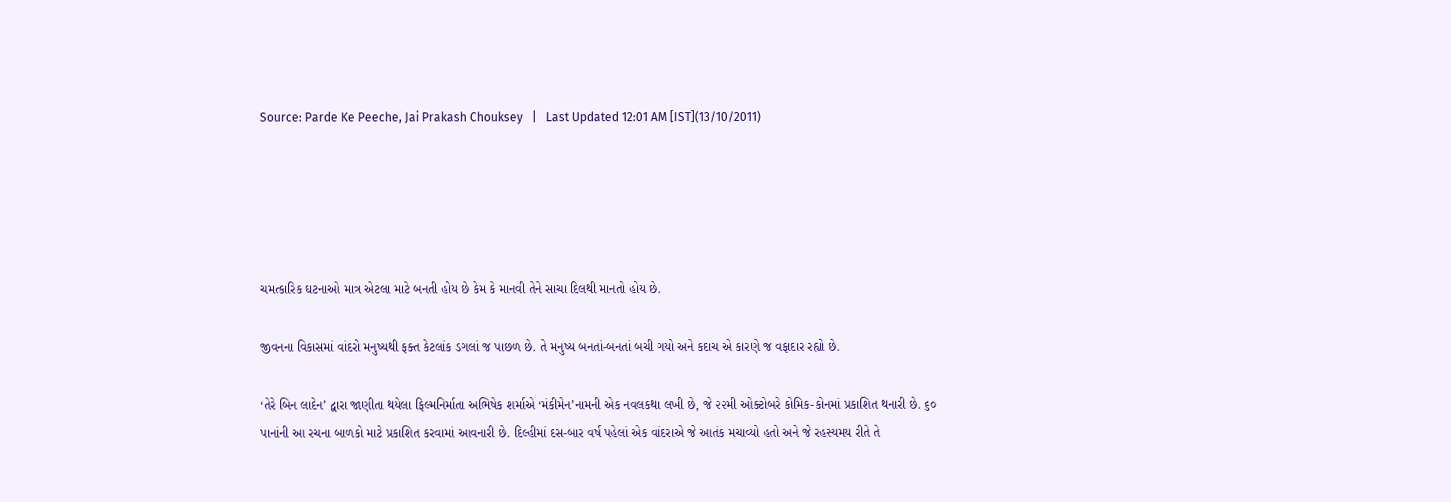Source: Parde Ke Peeche, Jai Prakash Chouksey   |   Last Updated 12:01 AM [IST](13/10/2011)





ચમત્કારિક ઘટનાઓ માત્ર એટલા માટે બનતી હોય છે કેમ કે માનવી તેને સાચા દિલથી માનતો હોય છે.

જીવનના વિકાસમાં વાંદરો મનુષ્યથી ફક્ત કેટલાંક ડગલાં જ પાછળ છે. તે મનુષ્ય બનતાં-બનતાં બચી ગયો અને કદાચ એ કારણે જ વફાદાર રહ્યો છે.

‘તેરે બિન લાદેન’ દ્વારા જાણીતા થયેલા ફિલ્મનિર્માતા અભિષેક શર્માએ ‘મંકીમેન’નામની એક નવલકથા લખી છે, જે ૨૨મી ઓક્ટોબરે કોમિક-કોનમાં પ્રકાશિત થનારી છે. ૬૦ પાનાંની આ રચના બાળકો માટે પ્રકાશિત કરવામાં આવનારી છે. દિલ્હીમાં દસ-બાર વર્ષ પહેલાં એક વાંદરાએ જે આતંક મચાવ્યો હતો અને જે રહસ્યમય રીતે તે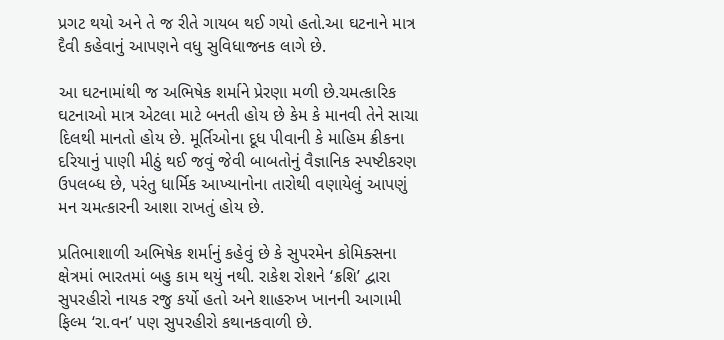પ્રગટ થયો અને તે જ રીતે ગાયબ થઈ ગયો હતો.આ ઘટનાને માત્ર દૈવી કહેવાનું આપણને વધુ સુવિધાજનક લાગે છે.

આ ઘટનામાંથી જ અભિષેક શર્માને પ્રેરણા મળી છે.ચમત્કારિક ઘટનાઓ માત્ર એટલા માટે બનતી હોય છે કેમ કે માનવી તેને સાચા દિલથી માનતો હોય છે. મૂર્તિઓના દૂધ પીવાની કે માહિમ ક્રીકના દરિયાનું પાણી મીઠું થઈ જવું જેવી બાબતોનું વૈજ્ઞાનિક સ્પષ્ટીકરણ ઉપલબ્ધ છે, પરંતુ ધાર્મિક આખ્યાનોના તારોથી વણાયેલું આપણું મન ચમત્કારની આશા રાખતું હોય છે.

પ્રતિભાશાળી અભિષેક શર્માનું કહેવું છે કે સુપરમેન કોમિક્સના ક્ષેત્રમાં ભારતમાં બહુ કામ થયું નથી. રાકેશ રોશને ‘ક્રશિ’ દ્વારા સુપરહીરો નાયક રજુ કર્યો હતો અને શાહરુખ ખાનની આગામી ફિલ્મ ‘રા.વન’ પણ સુપરહીરો કથાનકવાળી છે.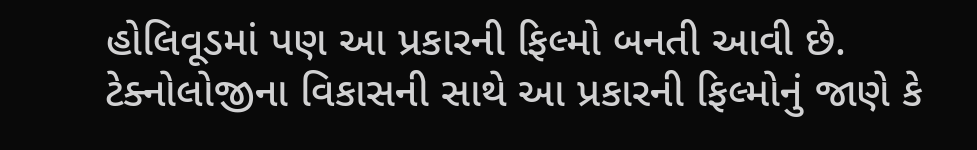હોલિવૂડમાં પણ આ પ્રકારની ફિલ્મો બનતી આવી છે. ટેક્નોલોજીના વિકાસની સાથે આ પ્રકારની ફિલ્મોનું જાણે કે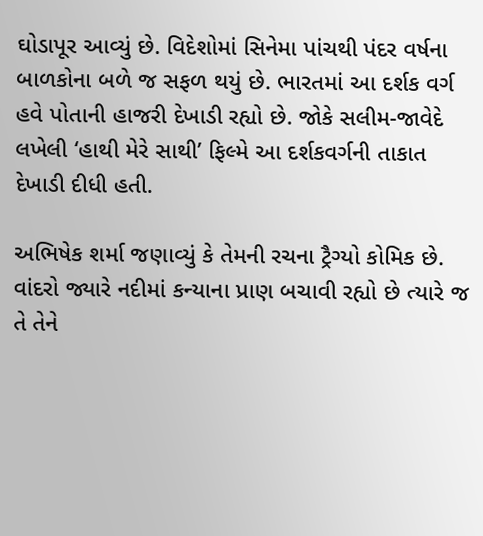ઘોડાપૂર આવ્યું છે. વિદેશોમાં સિનેમા પાંચથી પંદર વર્ષના બાળકોના બળે જ સફળ થયું છે. ભારતમાં આ દર્શક વર્ગ હવે પોતાની હાજરી દેખાડી રહ્યો છે. જોકે સલીમ-જાવેદે લખેલી ‘હાથી મેરે સાથી’ ફિલ્મે આ દર્શકવર્ગની તાકાત દેખાડી દીધી હતી.

અભિષેક શર્મા જણાવ્યું કે તેમની રચના ટ્રૈગ્યો કોમિક છે. વાંદરો જ્યારે નદીમાં કન્યાના પ્રાણ બચાવી રહ્યો છે ત્યારે જ તે તેને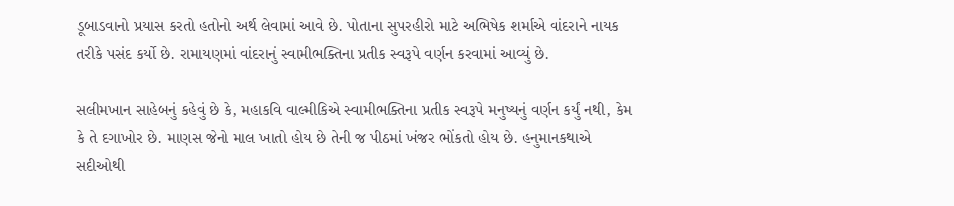ડૂબાડવાનો પ્રયાસ કરતો હતોનો અર્થ લેવામાં આવે છે. પોતાના સુપરહીરો માટે અભિષેક શર્માએ વાંદરાને નાયક તરીકે પસંદ કર્યો છે. રામાયણમાં વાંદરાનું સ્વામીભક્તિના પ્રતીક સ્વરૂપે વર્ણન કરવામાં આવ્યું છે.

સલીમખાન સાહેબનું કહેવું છે કે, મહાકવિ વાલ્મીકિએ સ્વામીભક્તિના પ્રતીક સ્વરૂપે મનુષ્યનું વર્ણન કર્યું નથી, કેમ કે તે દગાખોર છે. માણસ જેનો માલ ખાતો હોય છે તેની જ પીઠમાં ખંજર ભોંકતો હોય છે. હનુમાનકથાએ સદીઓથી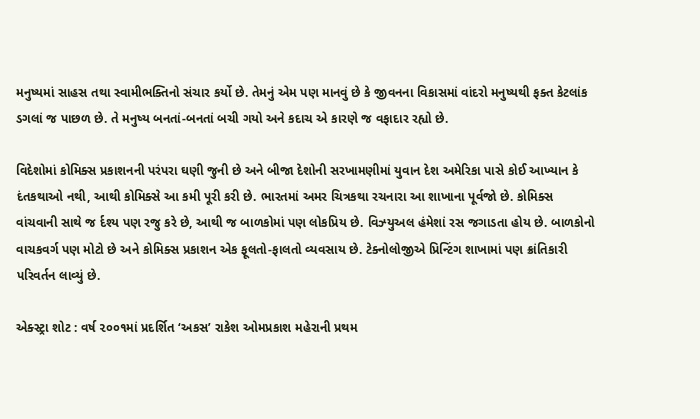મનુષ્યમાં સાહસ તથા સ્વામીભક્તિનો સંચાર કર્યો છે. તેમનું એમ પણ માનવું છે કે જીવનના વિકાસમાં વાંદરો મનુષ્યથી ફક્ત કેટલાંક ડગલાં જ પાછળ છે. તે મનુષ્ય બનતાં-બનતાં બચી ગયો અને કદાચ એ કારણે જ વફાદાર રહ્યો છે.

વિદેશોમાં કોમિક્સ પ્રકાશનની પરંપરા ઘણી જુની છે અને બીજા દેશોની સરખામણીમાં યુવાન દેશ અમેરિકા પાસે કોઈ આખ્યાન કે દંતકથાઓ નથી, આથી કોમિક્સે આ કમી પૂરી કરી છે. ભારતમાં અમર ચિત્રકથા રચનારા આ શાખાના પૂર્વજો છે. કોમિક્સ વાંચવાની સાથે જ ર્દશ્ય પણ રજુ કરે છે, આથી જ બાળકોમાં પણ લોકપ્રિય છે. વિઝ્યુઅલ હંમેશાં રસ જગાડતા હોય છે. બાળકોનો વાચકવર્ગ પણ મોટો છે અને કોમિક્સ પ્રકાશન એક ફૂલતો-ફાલતો વ્યવસાય છે. ટેક્નોલોજીએ પ્રિન્ટિંગ શાખામાં પણ ક્રાંતિકારી પરિવર્તન લાવ્યું છે.

એક્સ્ટ્રા શોટ : વર્ષ ૨૦૦૧માં પ્રદર્શિત ‘અકસ’ રાકેશ ઓમપ્રકાશ મહેરાની પ્રથમ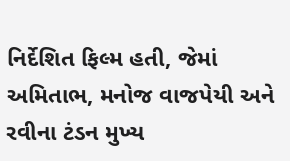નિર્દેશિત ફિલ્મ હતી, જેમાં અમિતાભ, મનોજ વાજપેયી અને રવીના ટંડન મુખ્ય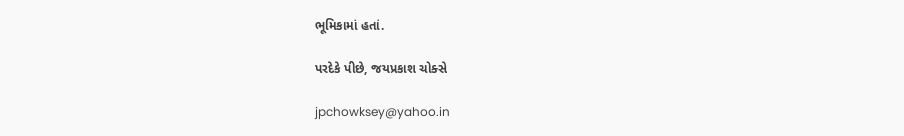ભૂમિકામાં હતાં.

પરદેકે પીછે, જયપ્રકાશ ચોક્સે

jpchowksey@yahoo.in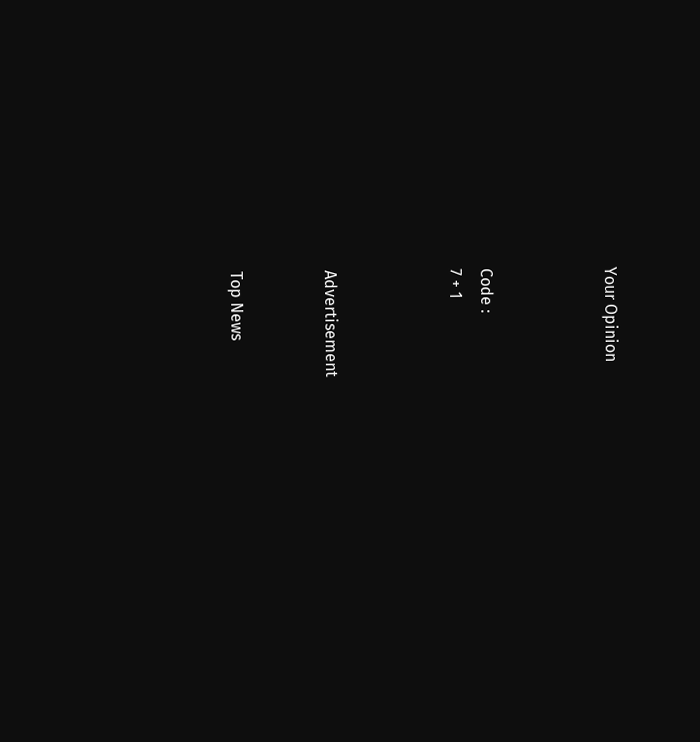Your Opinion



Code :
7 + 1



Advertisement


Top News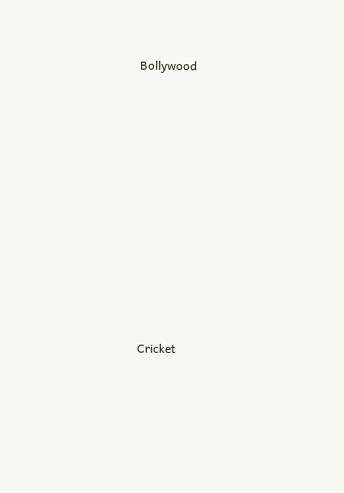Bollywood











Cricket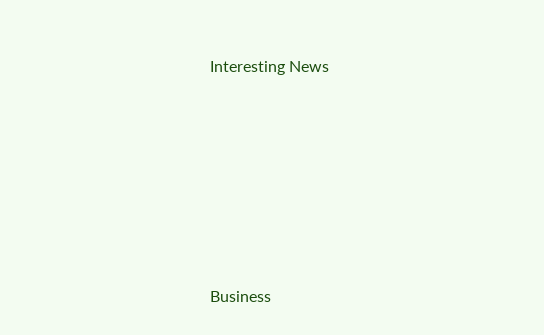Interesting News











Business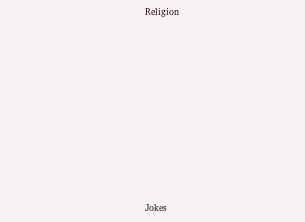Religion











Jokes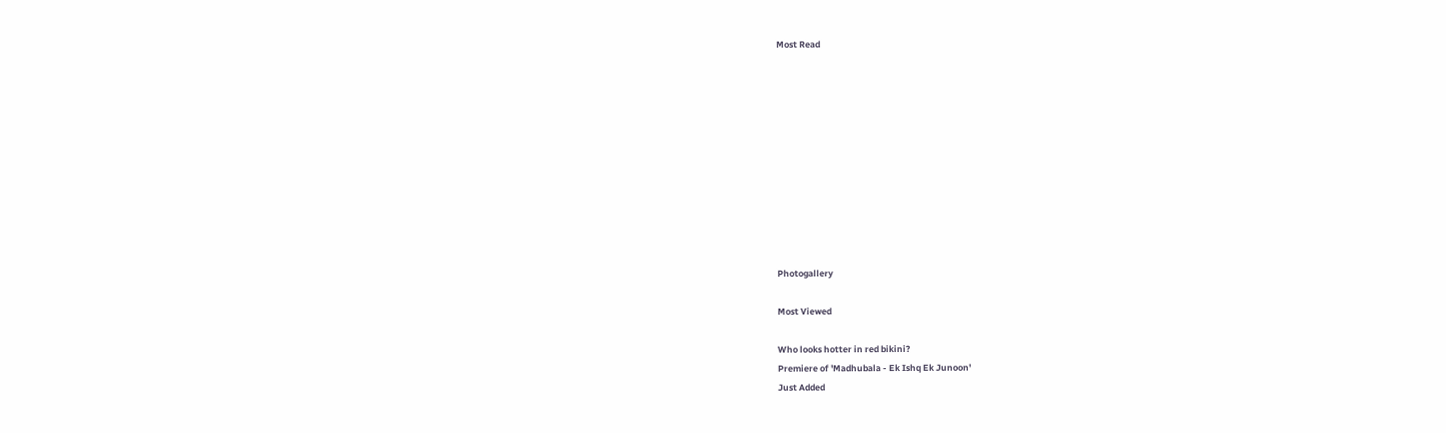Most Read











Photogallery

Most Viewed

Who looks hotter in red bikini?
Premiere of 'Madhubala - Ek Ishq Ek Junoon'
Just Added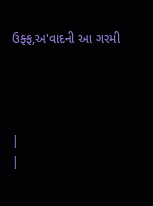ઉફ્ફ,અ'વાદની આ ગરમી




|
|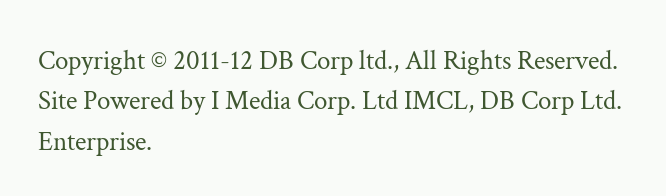Copyright © 2011-12 DB Corp ltd., All Rights Reserved.
Site Powered by I Media Corp. Ltd IMCL, DB Corp Ltd. Enterprise.